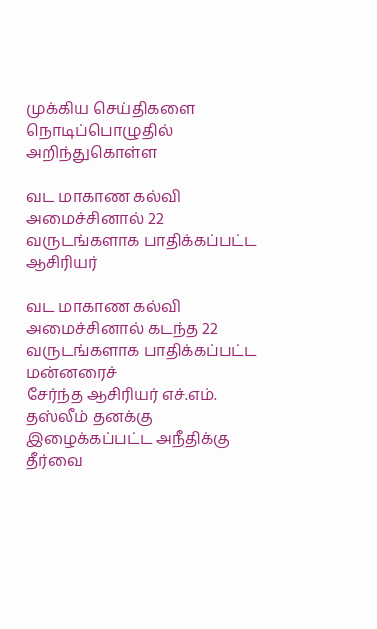முக்கிய செய்திகளை நொடிப்பொழுதில் அறிந்துகொள்ள

வட மாகாண கல்வி அமைச்சினால் 22 வருடங்களாக பாதிக்கப்பட்ட ஆசிரியர்

வட மாகாண கல்வி அமைச்சினால் கடந்த 22 வருடங்களாக பாதிக்கப்பட்ட மன்னரைச்
சேர்ந்த ஆசிரியர் எச்.எம். தஸ்லீம் தனக்கு இழைக்கப்பட்ட அநீதிக்கு தீர்வை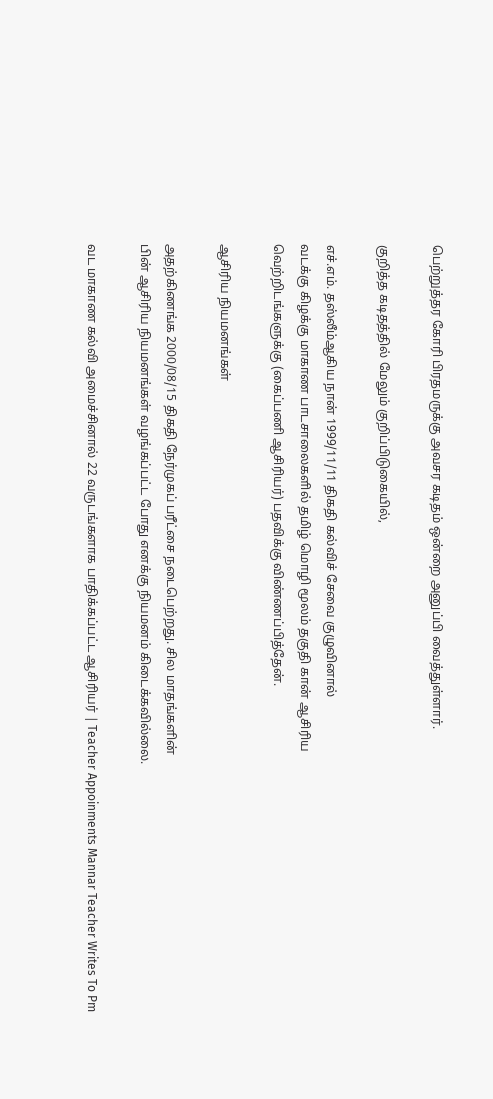பெற்றுத்தர கோரி பிரதமருக்கு அவசர கடிதம் ஒன்றை அனுப்பி வைத்துள்ளார்.

குறித்த கடிதத்தில் மேலும் குறிப்பிடுகையில்,

எச்.எம். தஸ்லீம்ஆகிய நான் 1999/11/11 திகதி கல்விச் சேவை குழுவினால்
வடக்கு கிழக்கு மாகாண பாடசாலைகளில் தமிழ் மொழி மூலம் தகுதி கான் ஆசிரிய
வெற்றிடங்களுக்கு (கைப்பணி ஆசிரியர்) பதவிக்கு விண்ணப்பித்தேன்.

ஆசிரிய நியமனங்கள்

அதற்கிணங்க 2000/08/15 திகதி நேர்முகப் பரீட்சை நடைபெற்றது. சில மாதங்களின்
பின் ஆசிரிய நியமனங்கள் வழங்கப்பட்ட போது எனக்கு நியமனம் கிடைக்கவில்லை.

வட மாகாண கல்வி அமைச்சினால் 22 வருடங்களாக பாதிக்கப்பட்ட ஆசிரியர் | Teacher Appoinments Mannar Teacher Writes To Pm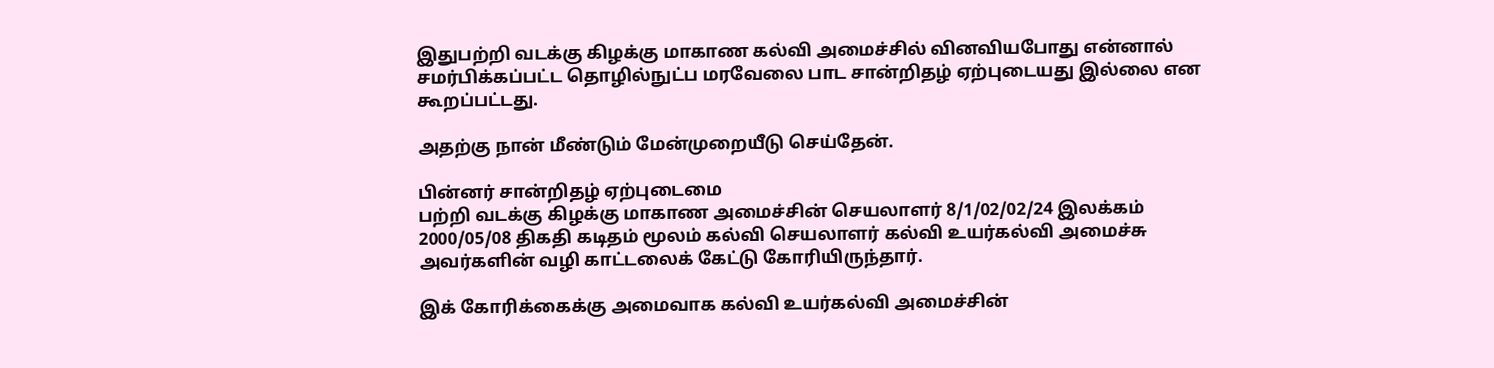இதுபற்றி வடக்கு கிழக்கு மாகாண கல்வி அமைச்சில் வினவியபோது என்னால்
சமர்பிக்கப்பட்ட தொழில்நுட்ப மரவேலை பாட சான்றிதழ் ஏற்புடையது இல்லை என
கூறப்பட்டது.

அதற்கு நான் மீண்டும் மேன்முறையீடு செய்தேன்.

பின்னர் சான்றிதழ் ஏற்புடைமை
பற்றி வடக்கு கிழக்கு மாகாண அமைச்சின் செயலாளர் 8/1/02/02/24 இலக்கம்
2000/05/08 திகதி கடிதம் மூலம் கல்வி செயலாளர் கல்வி உயர்கல்வி அமைச்சு
அவர்களின் வழி காட்டலைக் கேட்டு கோரியிருந்தார்.

இக் கோரிக்கைக்கு அமைவாக கல்வி உயர்கல்வி அமைச்சின்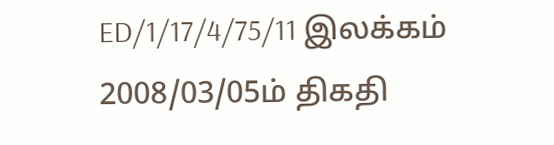ED/1/17/4/75/11 இலக்கம்
2008/03/05ம் திகதி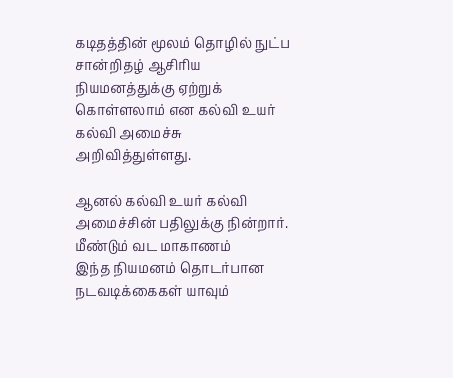கடிதத்தின் மூலம் தொழில் நுட்ப சான்றிதழ் ஆசிரிய
நியமனத்துக்கு ஏற்றுக் கொள்ளலாம் என கல்வி உயர் கல்வி அமைச்சு அறிவித்துள்ளது.

ஆனல் கல்வி உயர் கல்வி அமைச்சின் பதிலுக்கு நின்றார். மீண்டும் வட மாகாணம்
இந்த நியமனம் தொடர்பான நடவடிக்கைகள் யாவும்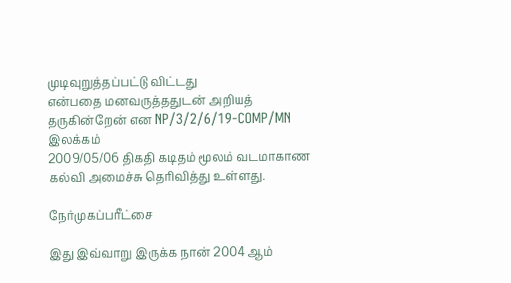முடிவுறுத்தப்பட்டு விட்டது
என்பதை மனவருத்ததுடன் அறியத் தருகின்றேன் என NP/3/2/6/19-COMP/MN இலக்கம்
2009/05/06 திகதி கடிதம் மூலம் வடமாகாண கல்வி அமைச்சு தெரிவித்து உள்ளது.

நேர்முகப்பரீட்சை

இது இவ்வாறு இருக்க நான் 2004 ஆம்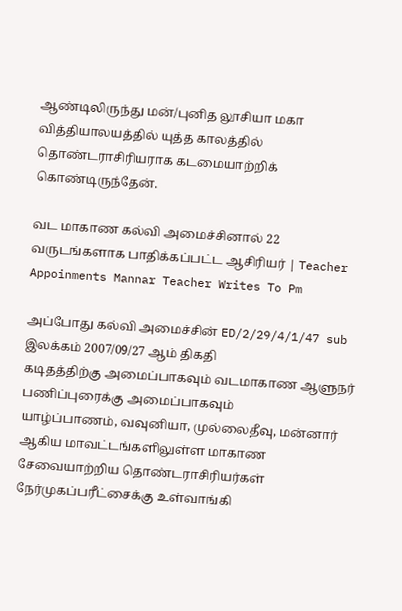ஆண்டிலிருந்து மன்/புனித லூசியா மகா
வித்தியாலயத்தில் யுத்த காலத்தில் தொண்டராசிரியராக கடமையாற்றிக்
கொண்டிருந்தேன்.

வட மாகாண கல்வி அமைச்சினால் 22 வருடங்களாக பாதிக்கப்பட்ட ஆசிரியர் | Teacher Appoinments Mannar Teacher Writes To Pm

அப்போது கல்வி அமைச்சின் ED/2/29/4/1/47 sub இலக்கம் 2007/09/27 ஆம் திகதி
கடிதத்திற்கு அமைப்பாகவும் வடமாகாண ஆளுநர் பணிப்புரைக்கு அமைப்பாகவும்
யாழ்ப்பாணம், வவுனியா, முல்லைதீவு, மன்னார் ஆகிய மாவட்டங்களிலுள்ள மாகாண
சேவையாற்றிய தொண்டராசிரியர்கள் நேர்முகப்பரீட்சைக்கு உள்வாங்கி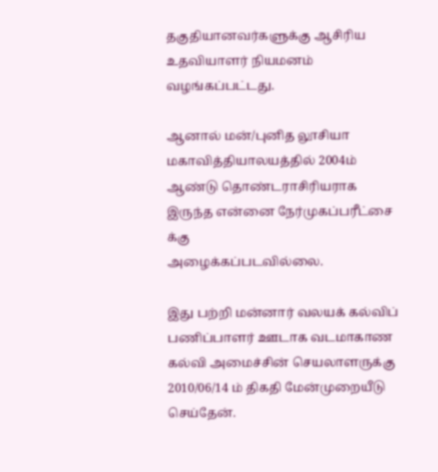தகுதியானவர்களுக்கு ஆசிரிய உதவியாளர் நியமனம் வழங்கப்பட்டது.

ஆனால் மன்/புனித லூசியா மகாவித்தியாலயத்தில் 2004ம் ஆண்டு தொண்டராசிரியராக
இருந்த என்னை நேர்முகப்பரீட்சை க்கு
அழைக்கப்படவில்லை.

இது பற்றி மன்னார் வலயக் கல்விப் பணிப்பாளர் ஊடாக வடமாகாண
கல்வி அமைச்சின் செயலாளருக்கு 2010/06/14 ம் திகதி மேன்முறையீடு செய்தேன்.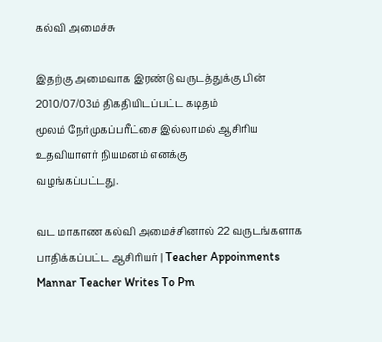கல்வி அமைச்சு

இதற்கு அமைவாக இரண்டு வருடத்துக்கு பின் 2010/07/03ம் திகதியிடப்பட்ட கடிதம்
மூலம் நேர்முகப்பரீட்சை இல்லாமல் ஆசிரிய உதவியாளர் நியமனம் எனக்கு
வழங்கப்பட்டது.

வட மாகாண கல்வி அமைச்சினால் 22 வருடங்களாக பாதிக்கப்பட்ட ஆசிரியர் | Teacher Appoinments Mannar Teacher Writes To Pm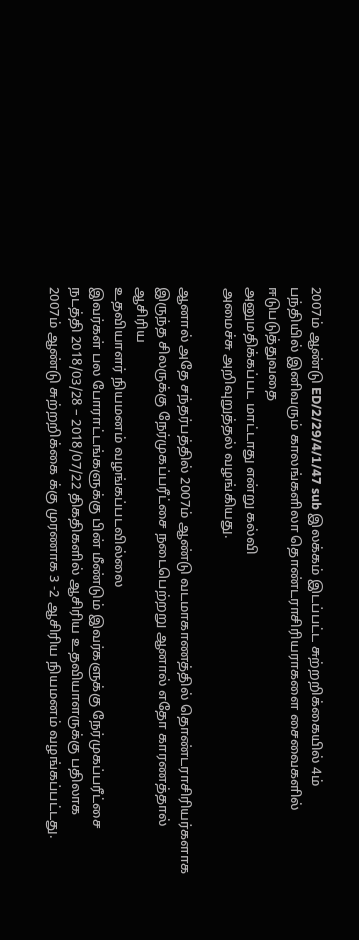2007ம் ஆண்டு ED/2/29/4/1/47 sub இலக்கம் இடப்பட்ட சுற்றறிக்கையில் 4ம்
பந்தியில் இனிவரும் காலங்களிலா தொண்டராசிரியராகளை சைவைகளில் ஈடுபடுத்துவதை
அனுமதிக்கப்பட மாட்டாது என்று கல்வி
அமைச்சு அறிவுறுத்தல் வழங்கியது.

ஆனால் அதே சந்தர்பத்தில் 2007ம் ஆண்டு வடமாகாணத்தில் தொண்டராசிரியர்களாக
இருந்த சிலருக்கு நேர்முகப்பரீட்சை நடைபெற்றறு ஆனால் எதோ காரணத்தால் ஆசிரிய
உதவியாளர் நியமனம் வழங்கப்படவில்லை
இவர்கள் பல போராட்டங்களுக்கு பின் மீண்டும் இவர்களுக்கு நேர்முகப்பரீட்சை
நடத்தி 2018/03/28 – 2018/07/22 திகதிகளில் ஆசிரிய உதவியாளருக்கு பதிலாக
2007ம் ஆண்டு சுற்றறிக்கை க்கு முரணாக 3 -2 ஆசிரிய நியமனம் வழங்கப்பட்டது.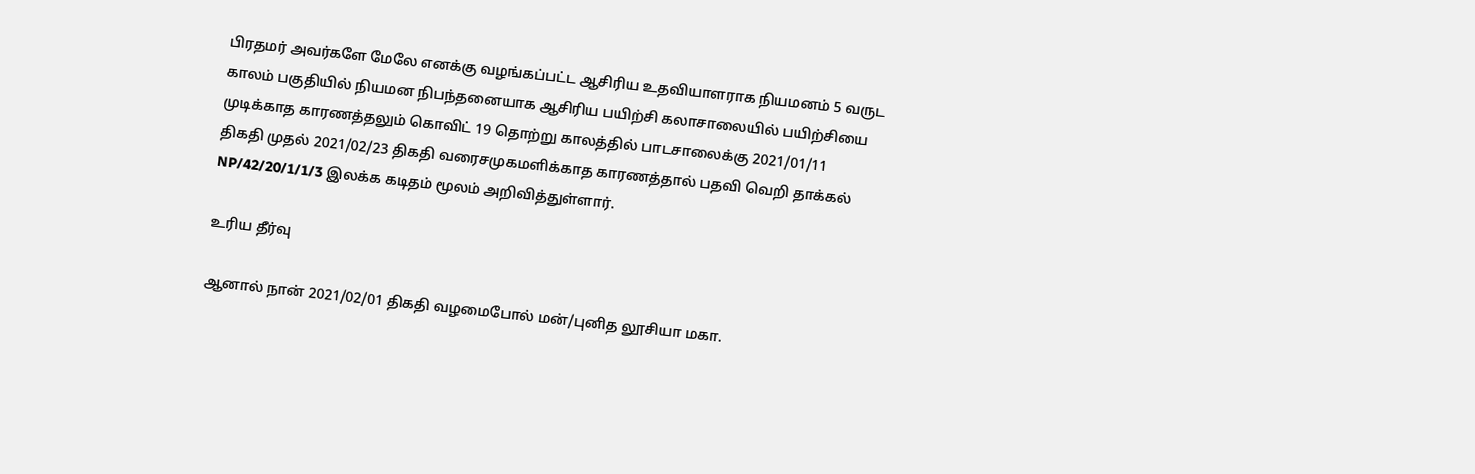பிரதமர் அவர்களே மேலே எனக்கு வழங்கப்பட்ட ஆசிரிய உதவியாளராக நியமனம் 5 வருட
காலம் பகுதியில் நியமன நிபந்தனையாக ஆசிரிய பயிற்சி கலாசாலையில் பயிற்சியை
முடிக்காத காரணத்தலும் கொவிட் 19 தொற்று காலத்தில் பாடசாலைக்கு 2021/01/11
திகதி முதல் 2021/02/23 திகதி வரைசமுகமளிக்காத காரணத்தால் பதவி வெறி தாக்கல்
NP/42/20/1/1/3 இலக்க கடிதம் மூலம் அறிவித்துள்ளார்.

உரிய தீர்வு

ஆனால் நான் 2021/02/01 திகதி வழமைபோல் மன்/புனித லூசியா மகா.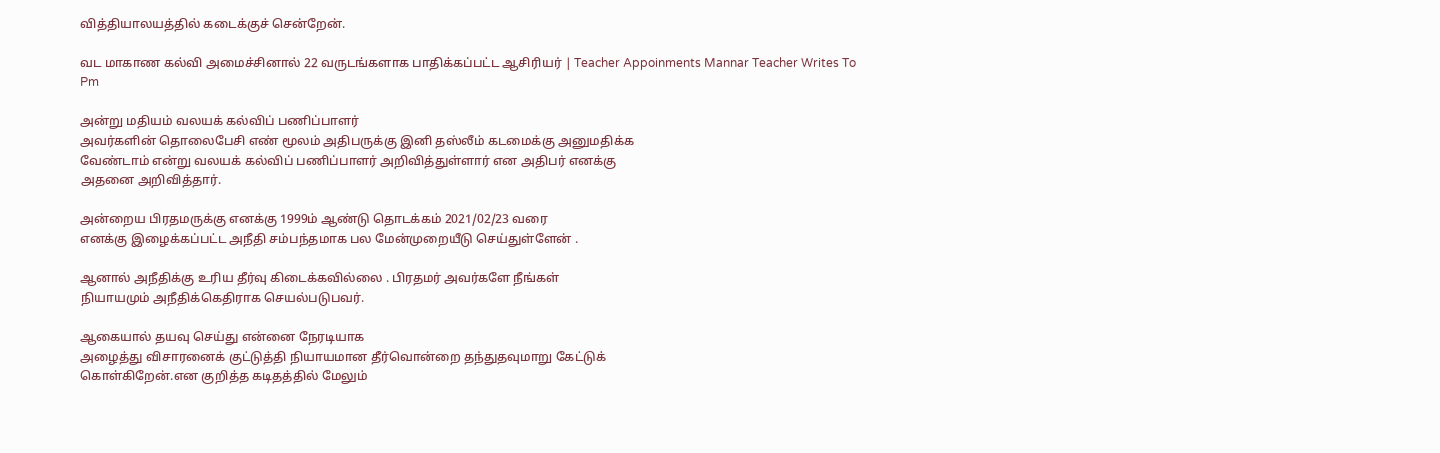வித்தியாலயத்தில் கடைக்குச் சென்றேன்.

வட மாகாண கல்வி அமைச்சினால் 22 வருடங்களாக பாதிக்கப்பட்ட ஆசிரியர் | Teacher Appoinments Mannar Teacher Writes To Pm

அன்று மதியம் வலயக் கல்விப் பணிப்பாளர்
அவர்களின் தொலைபேசி எண் மூலம் அதிபருக்கு இனி தஸ்லீம் கடமைக்கு அனுமதிக்க
வேண்டாம் என்று வலயக் கல்விப் பணிப்பாளர் அறிவித்துள்ளார் என அதிபர் எனக்கு
அதனை அறிவித்தார்.

அன்றைய பிரதமருக்கு எனக்கு 1999ம் ஆண்டு தொடக்கம் 2021/02/23 வரை
எனக்கு இழைக்கப்பட்ட அநீதி சம்பந்தமாக பல மேன்முறையீடு செய்துள்ளேன் .

ஆனால் அநீதிக்கு உரிய தீர்வு கிடைக்கவில்லை . பிரதமர் அவர்களே நீங்கள்
நியாயமும் அநீதிக்கெதிராக செயல்படுபவர்.

ஆகையால் தயவு செய்து என்னை நேரடியாக
அழைத்து விசாரனைக் குட்டுத்தி நியாயமான தீர்வொன்றை தந்துதவுமாறு கேட்டுக்
கொள்கிறேன்.என குறித்த கடிதத்தில் மேலும்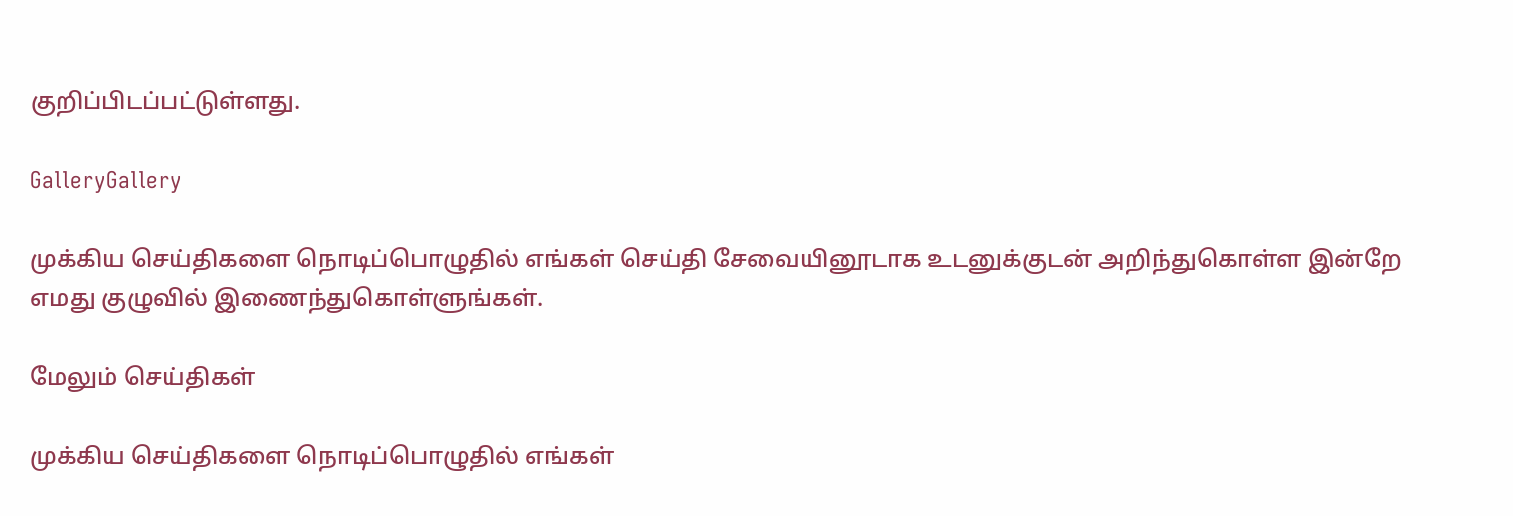குறிப்பிடப்பட்டுள்ளது.

GalleryGallery

முக்கிய செய்திகளை நொடிப்பொழுதில் எங்கள் செய்தி சேவையினூடாக உடனுக்குடன் அறிந்துகொள்ள இன்றே எமது குழுவில் இணைந்துகொள்ளுங்கள்.

மேலும் செய்திகள்

முக்கிய செய்திகளை நொடிப்பொழுதில் எங்கள்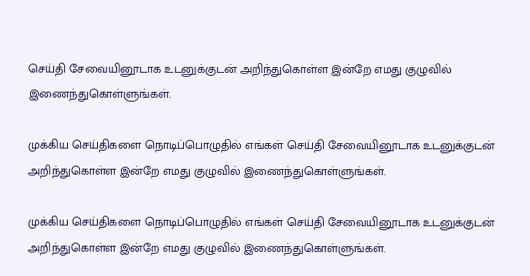செய்தி சேவையினூடாக உடனுக்குடன் அறிந்துகொள்ள இன்றே எமது குழுவில் இணைந்துகொள்ளுங்கள்.

முக்கிய செய்திகளை நொடிப்பொழுதில் எங்கள் செய்தி சேவையினூடாக உடனுக்குடன் அறிந்துகொள்ள இன்றே எமது குழுவில் இணைந்துகொள்ளுங்கள்.

முக்கிய செய்திகளை நொடிப்பொழுதில் எங்கள் செய்தி சேவையினூடாக உடனுக்குடன் அறிந்துகொள்ள இன்றே எமது குழுவில் இணைந்துகொள்ளுங்கள்.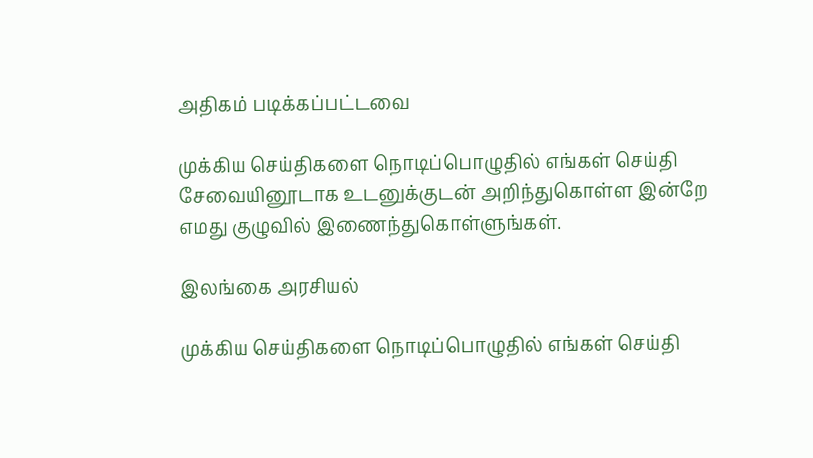அதிகம் படிக்கப்பட்டவை

முக்கிய செய்திகளை நொடிப்பொழுதில் எங்கள் செய்தி சேவையினூடாக உடனுக்குடன் அறிந்துகொள்ள இன்றே எமது குழுவில் இணைந்துகொள்ளுங்கள்.

இலங்கை அரசியல்

முக்கிய செய்திகளை நொடிப்பொழுதில் எங்கள் செய்தி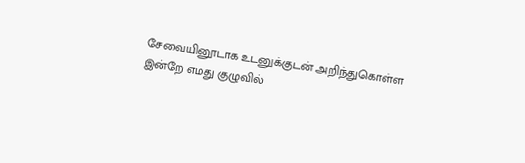சேவையினூடாக உடனுக்குடன் அறிந்துகொள்ள இன்றே எமது குழுவில்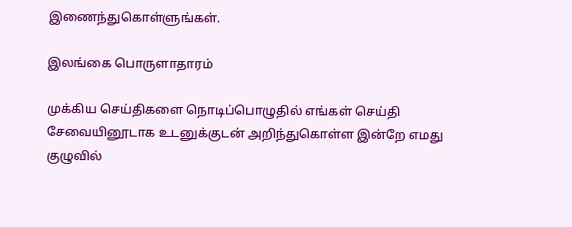இணைந்துகொள்ளுங்கள்.

இலங்கை பொருளாதாரம்

முக்கிய செய்திகளை நொடிப்பொழுதில் எங்கள் செய்தி சேவையினூடாக உடனுக்குடன் அறிந்துகொள்ள இன்றே எமது குழுவில்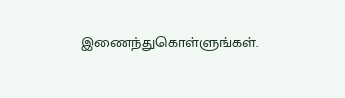இணைந்துகொள்ளுங்கள்.